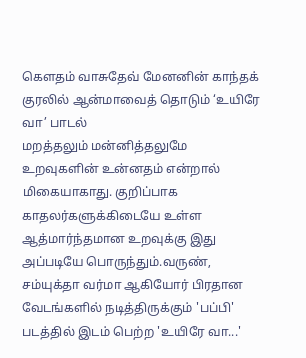கெளதம் வாசுதேவ் மேனனின் காந்தக் குரலில் ஆன்மாவைத் தொடும் ‘உயிரே வா’ பாடல்
மறத்தலும் மன்னித்தலுமே உறவுகளின் உன்னதம் என்றால் மிகையாகாது. குறிப்பாக காதலர்களுக்கிடையே உள்ள ஆத்மார்ந்தமான உறவுக்கு இது அப்படியே பொருந்தும்.வருண், சம்யுக்தா வர்மா ஆகியோர் பிரதான வேடங்களில் நடித்திருக்கும் 'பப்பி' படத்தில் இடம் பெற்ற 'உயிரே வா...'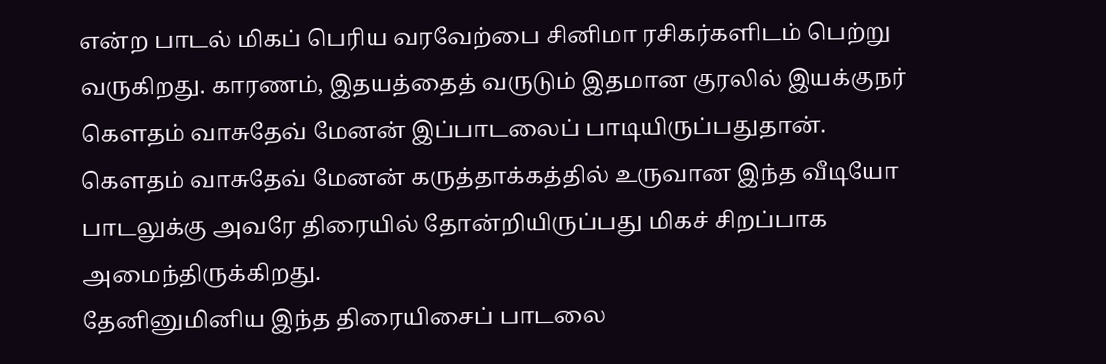என்ற பாடல் மிகப் பெரிய வரவேற்பை சினிமா ரசிகர்களிடம் பெற்று வருகிறது. காரணம், இதயத்தைத் வருடும் இதமான குரலில் இயக்குநர் கெளதம் வாசுதேவ் மேனன் இப்பாடலைப் பாடியிருப்பதுதான்.
கெளதம் வாசுதேவ் மேனன் கருத்தாக்கத்தில் உருவான இந்த வீடியோ பாடலுக்கு அவரே திரையில் தோன்றியிருப்பது மிகச் சிறப்பாக அமைந்திருக்கிறது.
தேனினுமினிய இந்த திரையிசைப் பாடலை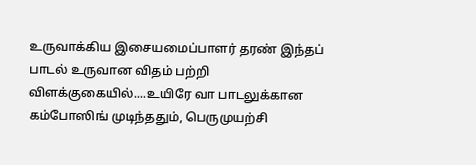உருவாக்கிய இசையமைப்பாளர் தரண் இந்தப் பாடல் உருவான விதம் பற்றி விளக்குகையில்....உயிரே வா பாடலுக்கான கம்போஸிங் முடிந்ததும், பெருமுயற்சி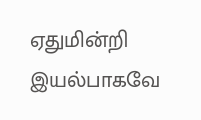ஏதுமின்றி இயல்பாகவே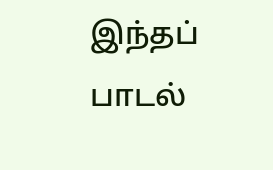இந்தப் பாடல்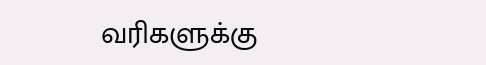வரிகளுக்கு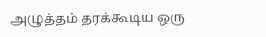அழுத்தம் தரக்கூடிய ஒரு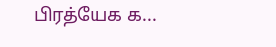பிரத்யேக க...